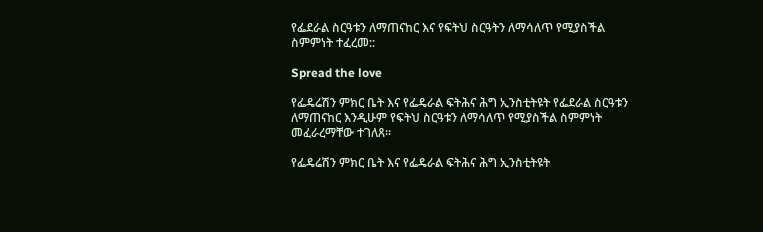የፌደራል ስርዓቱን ለማጠናከር እና የፍትህ ስርዓትን ለማሳለጥ የሚያስችል ስምምነት ተፈረመ::

Spread the love

የፌዴሬሽን ምክር ቤት እና የፌዴራል ፍትሕና ሕግ ኢንስቲትዩት የፌደራል ስርዓቱን ለማጠናከር እንዲሁም የፍትህ ስርዓቱን ለማሳለጥ የሚያስችል ስምምነት መፈራረማቸው ተገለጸ።

የፌዴሬሽን ምክር ቤት እና የፌዴራል ፍትሕና ሕግ ኢንስቲትዩት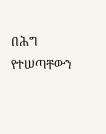በሕግ የተሠጣቸውን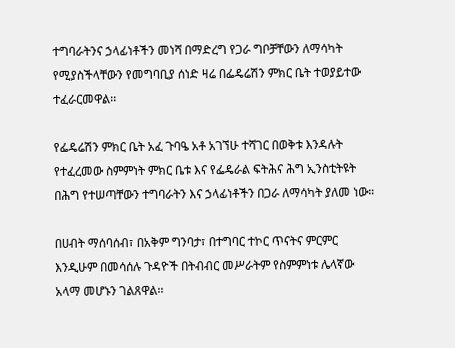ተግባራትንና ኃላፊነቶችን መነሻ በማድረግ የጋራ ግቦቻቸውን ለማሳካት የሚያስችላቸውን የመግባቢያ ሰነድ ዛሬ በፌዴሬሽን ምክር ቤት ተወያይተው ተፈራርመዋል፡፡

የፌዴሬሽን ምክር ቤት አፈ ጉባዔ አቶ አገኘሁ ተሻገር በወቅቱ እንዳሉት የተፈረመው ስምምነት ምክር ቤቱ እና የፌዴራል ፍትሕና ሕግ ኢንስቲትዩት በሕግ የተሠጣቸውን ተግባራትን እና ኃላፊነቶችን በጋራ ለማሳካት ያለመ ነው።

በሀብት ማሰባሰብ፣ በአቅም ግንባታ፣ በተግባር ተኮር ጥናትና ምርምር እንዲሁም በመሳሰሉ ጉዳዮች በትብብር መሥራትም የስምምነቱ ሌላኛው አላማ መሆኑን ገልጸዋል፡፡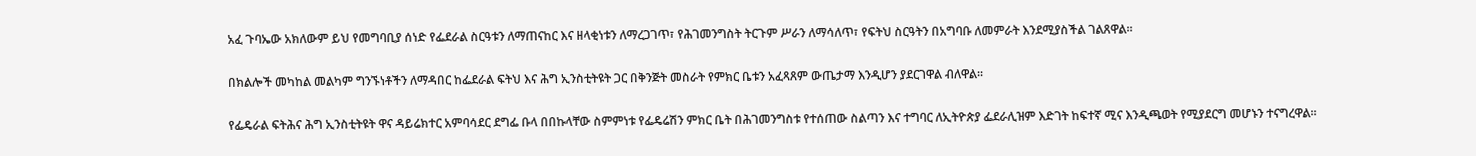አፈ ጉባኤው አክለውም ይህ የመግባቢያ ሰነድ የፌደራል ስርዓቱን ለማጠናከር እና ዘላቂነቱን ለማረጋገጥ፣ የሕገመንግስት ትርጉም ሥራን ለማሳለጥ፣ የፍትህ ስርዓትን በአግባቡ ለመምራት እንደሚያስችል ገልጸዋል።

በክልሎች መካከል መልካም ግንኙነቶችን ለማዳበር ከፌደራል ፍትህ እና ሕግ ኢንስቲትዩት ጋር በቅንጅት መስራት የምክር ቤቱን አፈጻጸም ውጤታማ እንዲሆን ያደርገዋል ብለዋል፡፡

የፌዴራል ፍትሕና ሕግ ኢንስቲትዩት ዋና ዳይሬክተር አምባሳደር ደግፌ ቡላ በበኩላቸው ስምምነቱ የፌዴሬሽን ምክር ቤት በሕገመንግስቱ የተሰጠው ስልጣን እና ተግባር ለኢትዮጵያ ፌደራሊዝም እድገት ከፍተኛ ሚና እንዲጫወት የሚያደርግ መሆኑን ተናግረዋል።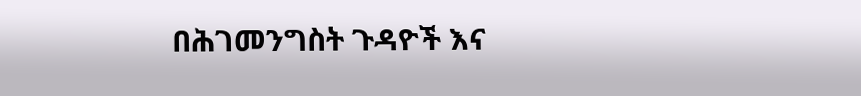በሕገመንግስት ጉዳዮች እና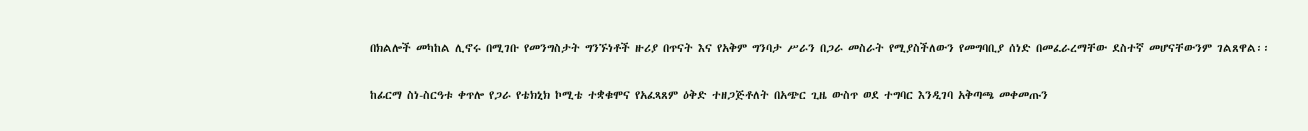በክልሎች መካከል ሊኖሩ በሚገቡ የመንግስታት ግንኙነቶች ዙሪያ በጥናት እና የአቅም ግንባታ ሥራን በጋራ መስራት የሚያስችለውን የመግባቢያ ሰነድ በመፈራረማቸው ደስተኛ መሆናቸውንም ገልጸዋል፡፡

ከፊርማ ስነ-ስርዓቱ ቀጥሎ የጋራ የቴክኒክ ኮሚቴ ተቋቁሞና የአፈጻጸም ዕቅድ ተዘጋጅቶለት በአጭር ጊዜ ውስጥ ወደ ተግባር እንዲገባ አቅጣጫ መቀመጡን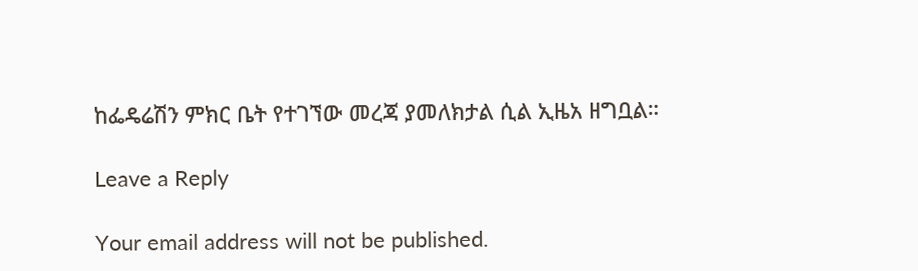ከፌዴሬሽን ምክር ቤት የተገኘው መረጃ ያመለክታል ሲል ኢዜአ ዘግቧል።

Leave a Reply

Your email address will not be published.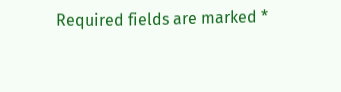Required fields are marked *